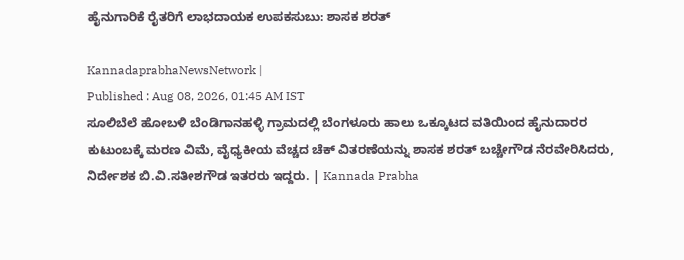ಹೈನುಗಾರಿಕೆ ರೈತರಿಗೆ ಲಾಭದಾಯಕ ಉಪಕಸುಬು: ಶಾಸಕ ಶರತ್‌

KannadaprabhaNewsNetwork |
Published : Aug 08, 2026, 01:45 AM IST
ಸೂಲಿಬೆಲೆ ಹೋಬಳಿ ಬೆಂಡಿಗಾನಹಳ್ಳಿ ಗ್ರಾಮದಲ್ಲಿ ಬೆಂಗಳೂರು ಹಾಲು ಒಕ್ಕೂಟದ ವತಿಯಿಂದ ಹೈನುದಾರರ ಕುಟುಂಬಕ್ಕೆ ಮರಣ ವಿಮೆ, ವೈಧ್ಯಕೀಯ ವೆಚ್ಚದ ಚೆಕ್ ವಿತರಣೆಯನ್ನು ಶಾಸಕ ಶರತ್ ಬಚ್ಚೇಗೌಡ ನೆರವೇರಿಸಿದರು, ನಿರ್ದೇಶಕ ಬಿ.ವಿ.ಸತೀಶಗೌಡ ಇತರರು ಇದ್ದರು. | Kannada Prabha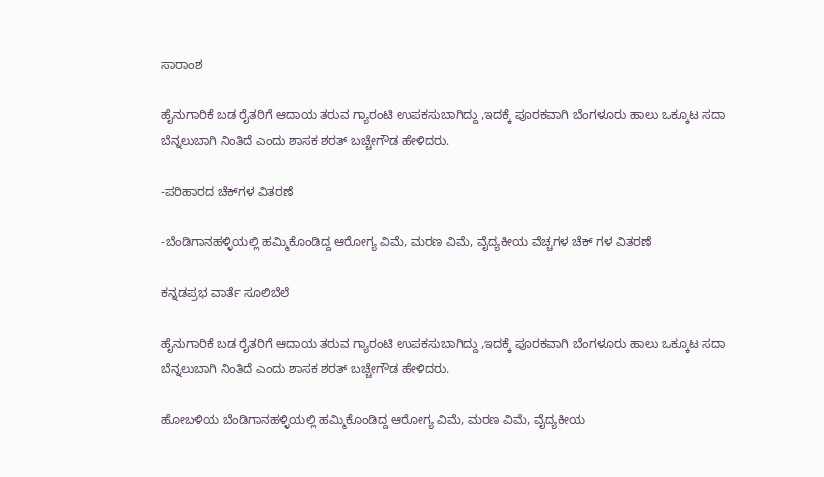ಸಾರಾಂಶ

ಹೈನುಗಾರಿಕೆ ಬಡ ರೈತರಿಗೆ ಆದಾಯ ತರುವ ಗ್ಯಾರಂಟಿ ಉಪಕಸುಬಾಗಿದ್ದು ,ಇದಕ್ಕೆ ಪೂರಕವಾಗಿ ಬೆಂಗಳೂರು ಹಾಲು ಒಕ್ಕೂಟ ಸದಾ ಬೆನ್ನಲುಬಾಗಿ ನಿಂತಿದೆ ಎಂದು ಶಾಸಕ ಶರತ್ ಬಚ್ಚೇಗೌಡ ಹೇಳಿದರು.

-ಪರಿಹಾರದ ಚೆಕ್‌ಗಳ ವಿತರಣೆ

-ಬೆಂಡಿಗಾನಹಳ್ಳಿಯಲ್ಲಿ ಹಮ್ಮಿಕೊಂಡಿದ್ದ ಆರೋಗ್ಯ ವಿಮೆ, ಮರಣ ವಿಮೆ, ವೈದ್ಯಕೀಯ ವೆಚ್ಚಗಳ ಚೆಕ್ ಗಳ ವಿತರಣೆ

ಕನ್ನಡಪ್ರಭ ವಾರ್ತೆ ಸೂಲಿಬೆಲೆ

ಹೈನುಗಾರಿಕೆ ಬಡ ರೈತರಿಗೆ ಆದಾಯ ತರುವ ಗ್ಯಾರಂಟಿ ಉಪಕಸುಬಾಗಿದ್ದು ,ಇದಕ್ಕೆ ಪೂರಕವಾಗಿ ಬೆಂಗಳೂರು ಹಾಲು ಒಕ್ಕೂಟ ಸದಾ ಬೆನ್ನಲುಬಾಗಿ ನಿಂತಿದೆ ಎಂದು ಶಾಸಕ ಶರತ್ ಬಚ್ಚೇಗೌಡ ಹೇಳಿದರು.

ಹೋಬಳಿಯ ಬೆಂಡಿಗಾನಹಳ್ಳಿಯಲ್ಲಿ ಹಮ್ಮಿಕೊಂಡಿದ್ದ ಆರೋಗ್ಯ ವಿಮೆ, ಮರಣ ವಿಮೆ, ವೈದ್ಯಕೀಯ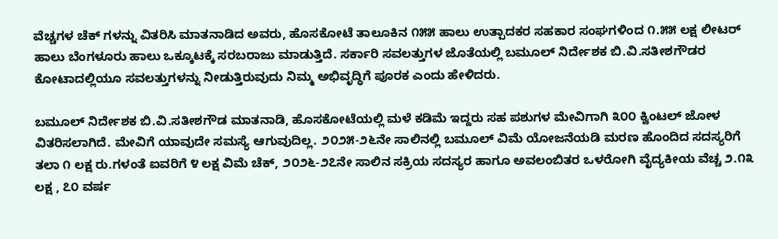ವೆಚ್ಚಗಳ ಚೆಕ್ ಗಳನ್ನು ವಿತರಿಸಿ ಮಾತನಾಡಿದ ಅವರು, ಹೊಸಕೋಟೆ ತಾಲೂಕಿನ ೧೫೫ ಹಾಲು ಉತ್ಪಾದಕರ ಸಹಕಾರ ಸಂಘಗಳಿಂದ ೧.೫೫ ಲಕ್ಷ ಲೀಟರ್ ಹಾಲು ಬೆಂಗಳೂರು ಹಾಲು ಒಕ್ಕೂಟಕ್ಕೆ ಸರಬರಾಜು ಮಾಡುತ್ತಿದೆ. ಸರ್ಕಾರಿ ಸವಲತ್ತುಗಳ ಜೊತೆಯಲ್ಲಿ ಬಮೂಲ್ ನಿರ್ದೇಶಕ ಬಿ.ವಿ.ಸತೀಶಗೌಡರ ಕೋಟಾದಲ್ಲಿಯೂ ಸವಲತ್ತುಗಳನ್ನು ನೀಡುತ್ತಿರುವುದು ನಿಮ್ಮ ಅಭಿವೃದ್ಧಿಗೆ ಪೂರಕ ಎಂದು ಹೇಳಿದರು.

ಬಮೂಲ್ ನಿರ್ದೇಶಕ ಬಿ.ವಿ.ಸತೀಶಗೌಡ ಮಾತನಾಡಿ, ಹೊಸಕೋಟೆಯಲ್ಲಿ ಮಳೆ ಕಡಿಮೆ ಇದ್ದರು ಸಹ ಪಶುಗಳ ಮೇವಿಗಾಗಿ ೩೦೦ ಕ್ವಿಂಟಲ್ ಜೋಳ ವಿತರಿಸಲಾಗಿದೆ. ಮೇವಿಗೆ ಯಾವುದೇ ಸಮಸ್ಯೆ ಆಗುವುದಿಲ್ಲ. ೨೦೨೫-೨೬ನೇ ಸಾಲಿನಲ್ಲಿ ಬಮೂಲ್ ವಿಮೆ ಯೋಜನೆಯಡಿ ಮರಣ ಹೊಂದಿದ ಸದಸ್ಯರಿಗೆ ತಲಾ ೧ ಲಕ್ಷ ರು.ಗಳಂತೆ ಐವರಿಗೆ ೪ ಲಕ್ಷ ವಿಮೆ ಚೆಕ್, ೨೦೨೬-೨೭ನೇ ಸಾಲಿನ ಸಕ್ರಿಯ ಸದಸ್ಯರ ಹಾಗೂ ಅವಲಂಬಿತರ ಒಳರೋಗಿ ವೈದ್ಯಕೀಯ ವೆಚ್ಚ ೨.೧೩ ಲಕ್ಷ , ೭೦ ವರ್ಷ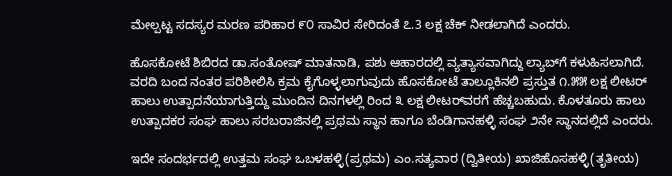ಮೇಲ್ಪಟ್ಟ ಸದಸ್ಯರ ಮರಣ ಪರಿಹಾರ ೯೦ ಸಾವಿರ ಸೇರಿದಂತೆ ೭.3 ಲಕ್ಷ ಚೆಕ್ ನೀಡಲಾಗಿದೆ ಎಂದರು.

ಹೊಸಕೋಟೆ ಶಿಬಿರದ ಡಾ.ಸಂತೋಷ್ ಮಾತನಾಡಿ, ಪಶು ಆಹಾರದಲ್ಲಿ ವ್ಯತ್ಯಾಸವಾಗಿದ್ದು ಲ್ಯಾಬ್‌ಗೆ ಕಳುಹಿಸಲಾಗಿದೆ. ವರದಿ ಬಂದ ನಂತರ ಪರಿಶೀಲಿಸಿ ಕ್ರಮ ಕೈಗೊಳ್ಳಲಾಗುವುದು ಹೊಸಕೋಟೆ ತಾಲ್ಲೂಕಿನಲಿ ಪ್ರಸ್ತುತ ೧.೫೫ ಲಕ್ಷ ಲೀಟರ್ ಹಾಲು ಉತ್ಪಾದನೆಯಾಗುತ್ತಿದ್ದು ಮುಂದಿನ ದಿನಗಳಲ್ಲಿ ರಿಂದ ೩ ಲಕ್ಷ ಲೀಟರ್‌ವರಗೆ ಹೆಚ್ಚಬಹುದು. ಕೊಳತೂರು ಹಾಲು ಉತ್ಪಾದಕರ ಸಂಘ ಹಾಲು ಸರಬರಾಜಿನಲ್ಲಿ ಪ್ರಥಮ ಸ್ಥಾನ ಹಾಗೂ ಬೆಂಡಿಗಾನಹಳ್ಳಿ ಸಂಘ ೨ನೇ ಸ್ಥಾನದಲ್ಲಿದೆ ಎಂದರು.

ಇದೇ ಸಂದರ್ಭದಲ್ಲಿ ಉತ್ತಮ ಸಂಘ ಒಬಳಹಳ್ಳಿ(ಪ್ರಥಮ) ಎಂ.ಸತ್ಯವಾರ (ದ್ವಿತೀಯ) ಖಾಜಿಹೊಸಹಳ್ಳಿ(ತೃತೀಯ)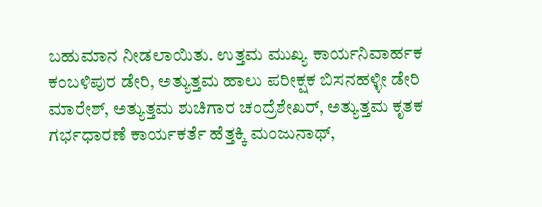ಬಹುಮಾನ ನೀಡಲಾಯಿತು. ಉತ್ತಮ ಮುಖ್ಯ ಕಾರ್ಯನಿವಾರ್ಹಕ ಕಂಬಳಿಪುರ ಡೇರಿ, ಅತ್ಯುತ್ತಮ ಹಾಲು ಪರೀಕ್ಷಕ ಬಿಸನಹಳ್ಳೀ ಡೇರಿ ಮಾರೇಶ್, ಅತ್ಯುತ್ತಮ ಶುಚಿಗಾರ ಚಂದ್ರೆಶೇಖರ್, ಅತ್ಯುತ್ತಮ ಕೃತಕ ಗರ್ಭಧಾರಣೆ ಕಾರ್ಯಕರ್ತೆ ಹೆತ್ತಕ್ಕಿ ಮಂಜುನಾಥ್,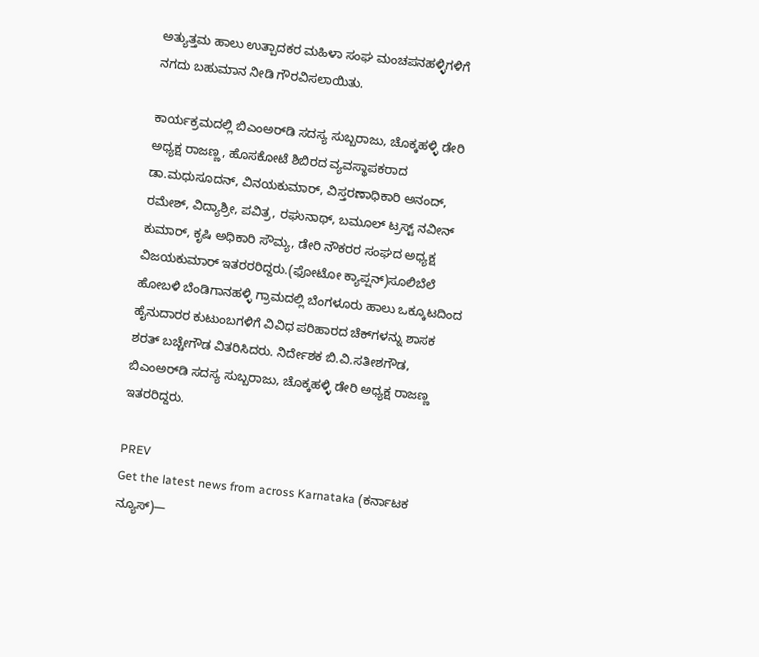ಅತ್ಯುತ್ತಮ ಹಾಲು ಉತ್ಪಾದಕರ ಮಹಿಳಾ ಸಂಘ ಮಂಚಪನಹಳ್ಳಿಗಳಿಗೆ ನಗದು ಬಹುಮಾನ ನೀಡಿ ಗೌರವಿಸಲಾಯಿತು.

ಕಾರ್ಯಕ್ರಮದಲ್ಲಿ ಬಿಎಂಅರ್‌ಡಿ ಸದಸ್ಯ ಸುಬ್ಬರಾಜು, ಚೊಕ್ಕಹಳ್ಳಿ ಡೇರಿ ಅಧ್ಯಕ್ಷ ರಾಜಣ್ಣ, ಹೊಸಕೋಟೆ ಶಿಬಿರದ ವ್ಯವಸ್ಥಾಪಕರಾದ ಡಾ.ಮಧುಸೂದನ್, ವಿನಯಕುಮಾರ್, ವಿಸ್ತರಣಾಧಿಕಾರಿ ಅನಂದ್, ರಮೇಶ್, ವಿದ್ಯಾಶ್ರೀ, ಪವಿತ್ರ, ರಘುನಾಥ್, ಬಮೂಲ್ ಟ್ರಸ್ಟ್ ನವೀನ್ ಕುಮಾರ್, ಕೃಷಿ ಅಧಿಕಾರಿ ಸೌಮ್ಯ, ಡೇರಿ ನೌಕರರ ಸಂಘದ ಅಧ್ಯಕ್ಷ ವಿಜಯಕುಮಾರ್ ಇತರರರಿದ್ದರು.(ಫೋಟೋ ಕ್ಯಾಪ್ಷನ್‌)ಸೂಲಿಬೆಲೆ ಹೋಬಳಿ ಬೆಂಡಿಗಾನಹಳ್ಳಿ ಗ್ರಾಮದಲ್ಲಿ ಬೆಂಗಳೂರು ಹಾಲು ಒಕ್ಕೂಟದಿಂದ ಹೈನುದಾರರ ಕುಟುಂಬಗಳಿಗೆ ವಿವಿಧ ಪರಿಹಾರದ ಚೆಕ್‌ಗಳನ್ನು ಶಾಸಕ ಶರತ್ ಬಚ್ಚೇಗೌಡ ವಿತರಿಸಿದರು. ನಿರ್ದೇಶಕ ಬಿ.ವಿ.ಸತೀಶಗೌಡ, ಬಿಎಂಅರ್‌ಡಿ ಸದಸ್ಯ ಸುಬ್ಬರಾಜು, ಚೊಕ್ಕಹಳ್ಳಿ ಡೇರಿ ಅಧ್ಯಕ್ಷ ರಾಜಣ್ಣ ಇತರರಿದ್ದರು.

PREV
Get the latest news from across Karnataka (ಕರ್ನಾಟಕ ನ್ಯೂಸ್)—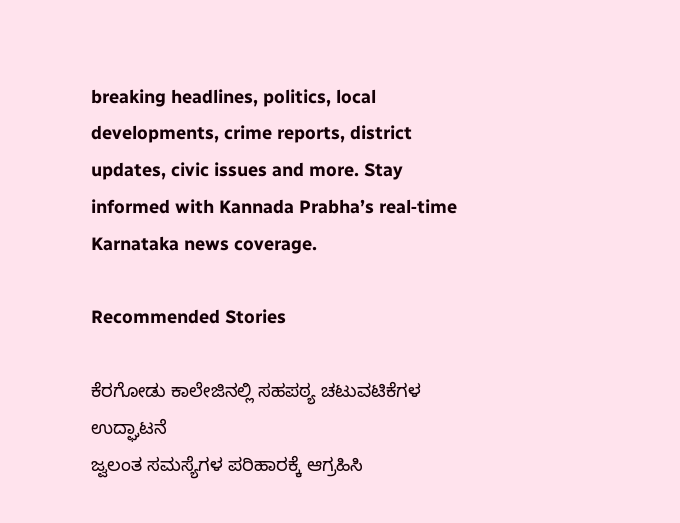breaking headlines, politics, local developments, crime reports, district updates, civic issues and more. Stay informed with Kannada Prabha’s real‑time Karnataka news coverage.

Recommended Stories

ಕೆರಗೋಡು ಕಾಲೇಜಿನಲ್ಲಿ ಸಹಪಠ್ಯ ಚಟುವಟಿಕೆಗಳ ಉದ್ಘಾಟನೆ
ಜ್ವಲಂತ ಸಮಸ್ಯೆಗಳ ಪರಿಹಾರಕ್ಕೆ ಆಗ್ರಹಿಸಿ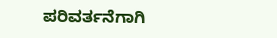ಪರಿವರ್ತನೆಗಾಗಿ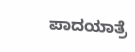ಪಾದಯಾತ್ರೆ